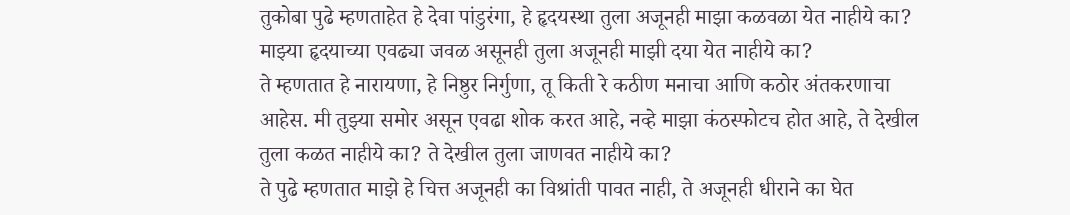तुकोबा पुढे म्हणताहेत हे देवा पांडुरंगा, हे हृदयस्था तुला अजूनही माझा कळवळा येत नाहीये का? माझ्या हृदयाच्या एवढ्या जवळ असूनही तुला अजूनही माझी दया येत नाहीये का?
ते म्हणतात हे नारायणा, हे निष्ठुर निर्गुणा, तू किती रे कठीण मनाचा आणि कठोर अंतकरणाचा आहेस. मी तुझ्या समोर असून एवढा शोक करत आहे, नव्हे माझा कंठस्फोटच होत आहे, ते देखील तुला कळत नाहीये का? ते देखील तुला जाणवत नाहीये का?
ते पुढे म्हणतात माझे हे चित्त अजूनही का विश्रांती पावत नाही, ते अजूनही धीराने का घेत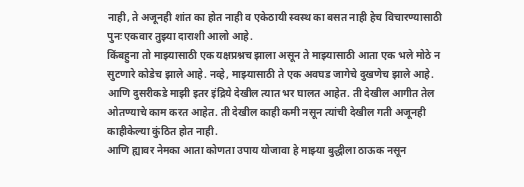नाही, ते अजूनही शांत का होत नाही व एकेठायी स्वस्थ का बसत नाही हेच विचारण्यासाठी पुनः एकवार तुझ्या दाराशी आलो आहे.
किंबहुना तो माझ्यासाठी एक यक्षप्रश्नच झाला असून ते माझ्यासाठी आता एक भले मोठे न सुटणारे कोडेच झाले आहे. नव्हे, माझ्यासाठी ते एक अवघड जागेचे दुखणेच झाले आहे.
आणि दुसरीकडे माझी इतर इंद्रिये देखील त्यात भर घालत आहेत. ती देखील आगीत तेल ओतण्याचे काम करत आहेत. ती देखील काही कमी नसून त्यांची देखील गती अजूनही काहीकेल्या कुंठित होत नाही.
आणि ह्यावर नेमका आता कोणता उपाय योजावा हे माझ्या बुद्धीला ठाऊक नसून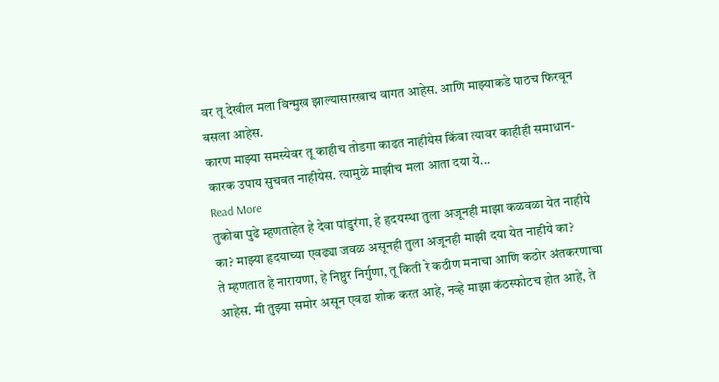वर तू देखील मला विन्मुख झाल्यासारखाच वागत आहेस. आणि माझ्याकडे पाठच फिरवून बसला आहेस.
कारण माझ्या समस्येवर तू काहीच तोडगा काढत नाहीयेस किंवा त्यावर काहीही समाधान-कारक उपाय सुचवत नाहीयेस. त्यामुळे माझीच मला आता दया ये...
Read More
तुकोबा पुढे म्हणताहेत हे देवा पांडुरंगा, हे हृदयस्था तुला अजूनही माझा कळवळा येत नाहीये का? माझ्या हृदयाच्या एवढ्या जवळ असूनही तुला अजूनही माझी दया येत नाहीये का?
ते म्हणतात हे नारायणा, हे निष्ठुर निर्गुणा, तू किती रे कठीण मनाचा आणि कठोर अंतकरणाचा आहेस. मी तुझ्या समोर असून एवढा शोक करत आहे, नव्हे माझा कंठस्फोटच होत आहे, ते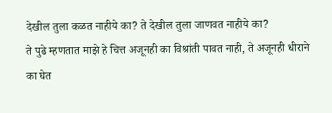देखील तुला कळत नाहीये का? ते देखील तुला जाणवत नाहीये का?
ते पुढे म्हणतात माझे हे चित्त अजूनही का विश्रांती पावत नाही, ते अजूनही धीराने का घेत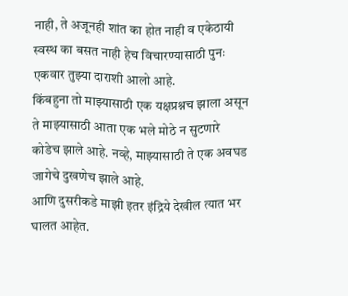नाही, ते अजूनही शांत का होत नाही व एकेठायी स्वस्थ का बसत नाही हेच विचारण्यासाठी पुनः एकवार तुझ्या दाराशी आलो आहे.
किंबहुना तो माझ्यासाठी एक यक्षप्रश्नच झाला असून ते माझ्यासाठी आता एक भले मोठे न सुटणारे कोडेच झाले आहे. नव्हे, माझ्यासाठी ते एक अवघड जागेचे दुखणेच झाले आहे.
आणि दुसरीकडे माझी इतर इंद्रिये देखील त्यात भर घालत आहेत.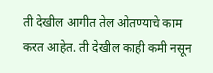ती देखील आगीत तेल ओतण्याचे काम करत आहेत. ती देखील काही कमी नसून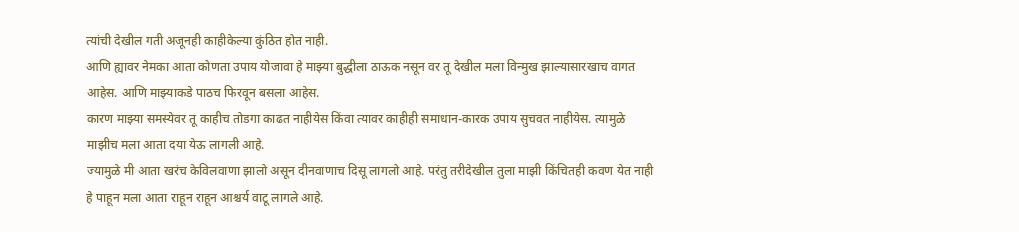त्यांची देखील गती अजूनही काहीकेल्या कुंठित होत नाही.
आणि ह्यावर नेमका आता कोणता उपाय योजावा हे माझ्या बुद्धीला ठाऊक नसून वर तू देखील मला विन्मुख झाल्यासारखाच वागत आहेस. आणि माझ्याकडे पाठच फिरवून बसला आहेस.
कारण माझ्या समस्येवर तू काहीच तोडगा काढत नाहीयेस किंवा त्यावर काहीही समाधान-कारक उपाय सुचवत नाहीयेस. त्यामुळे माझीच मला आता दया येऊ लागली आहे.
ज्यामुळे मी आता खरंच केविलवाणा झालो असून दीनवाणाच दिसू लागलो आहे. परंतु तरीदेखील तुला माझी किंचितही कवण येत नाही हे पाहून मला आता राहून राहून आश्चर्य वाटू लागले आहे.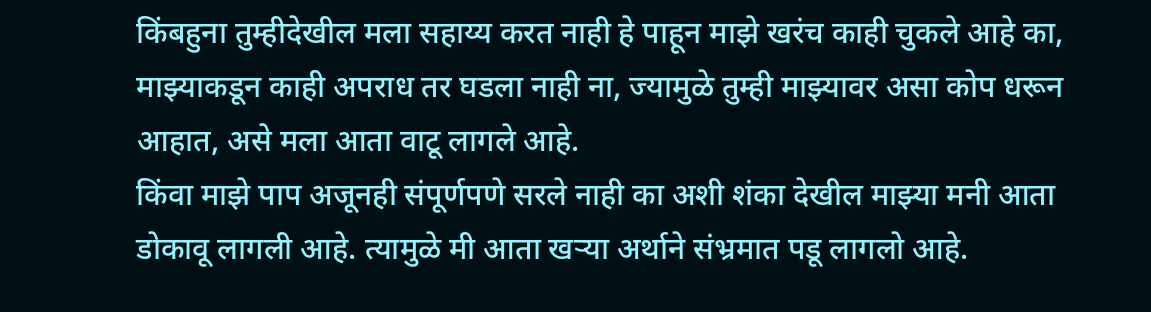किंबहुना तुम्हीदेखील मला सहाय्य करत नाही हे पाहून माझे खरंच काही चुकले आहे का, माझ्याकडून काही अपराध तर घडला नाही ना, ज्यामुळे तुम्ही माझ्यावर असा कोप धरून आहात, असे मला आता वाटू लागले आहे.
किंवा माझे पाप अजूनही संपूर्णपणे सरले नाही का अशी शंका देखील माझ्या मनी आता डोकावू लागली आहे. त्यामुळे मी आता खऱ्या अर्थाने संभ्रमात पडू लागलो आहे.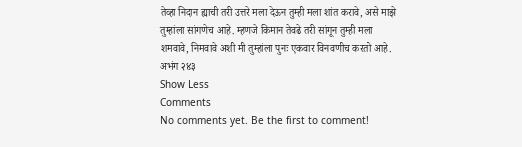तेव्हा निदान ह्याची तरी उत्तरे मला देऊन तुम्ही मला शांत करावे, असे माझे तुम्हांला सांगणेच आहे. म्हणजे किमान तेवढे तरी सांगून तुम्ही मला शमवावे, निमवावे अशी मी तुम्हांला पुनः एकवार विनवणीच करतो आहे.
अभंग २४३
Show Less
Comments
No comments yet. Be the first to comment!